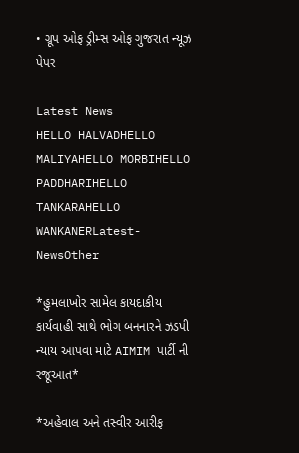• ગ્રૂપ ઓફ ડ્રીમ્સ ઓફ ગુજરાત ન્યૂઝ પેપર

Latest News
HELLO HALVADHELLO MALIYAHELLO MORBIHELLO PADDHARIHELLO TANKARAHELLO WANKANERLatest-NewsOther

*હુમલાખોર સામેલ કાયદાકીય કાર્યવાહી સાથે ભોગ બનનારને ઝડપી ન્યાય આપવા માટે AIMIM પાર્ટી ની રજૂઆત*

*અહેવાલ અને તસ્વીર આરીફ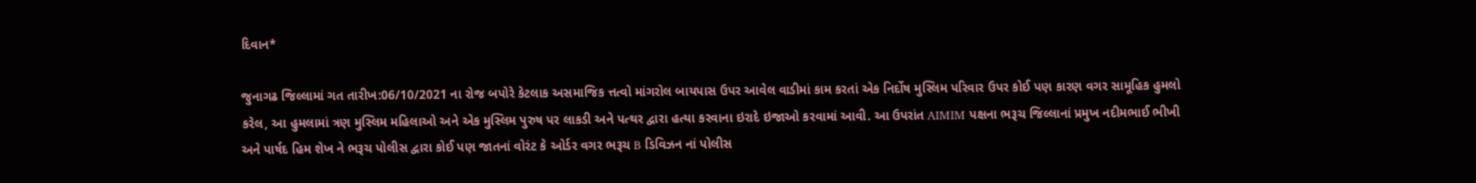દિવાન*

જુનાગઢ જિલ્લામાં ગત તારીખ:06/10/2021 ના રોજ બપોરે કેટલાક અસમાજિક ત્તત્વો માંગરોલ બાયપાસ ઉપર આવેલ વાડીમાં કામ કરતાં એક નિર્દોષ મુસ્લિમ પરિવાર ઉપર કોઈ પણ કારણ વગર સામૂહિક હુમલો કરેલ, આ હુમલામાં ત્રણ મુસ્લિમ મહિલાઓ અને એક મુસ્લિમ પુરુષ પર લાકડી અને પત્થર દ્વારા હત્યા કરવાના ઇરાદે ઇજાઓ કરવામાં આવી. આ ઉપરાંત AIMIM પક્ષના ભરૂચ જિલ્લાનાં પ્રમુખ નદીમભાઈ ભીખી અને પાર્ષદ હિમ શેખ ને ભરૂચ પોલીસ દ્વારા કોઈ પણ જાતનાં વોરંટ કે ઓર્ડર વગર ભરૂચ B ડિવિઝન નાં પોલીસ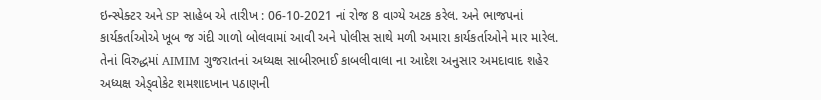ઇન્સ્પેક્ટર અને SP સાહેબ એ તારીખ : 06-10-2021 નાં રોજ 8 વાગ્યે અટક કરેલ. અને ભાજપનાં કાર્યકર્તાઓએ ખૂબ જ ગંદી ગાળો બોલવામાં આવી અને પોલીસ સાથે મળી અમારા કાર્યકર્તાઓને માર મારેલ. તેનાં વિરુદ્ધમાં AIMIM ગુજરાતનાં અધ્યક્ષ સાબીરભાઈ કાબલીવાલા ના આદેશ અનુસાર અમદાવાદ શહેર અધ્યક્ષ એડ્વોકેટ શમશાદખાન પઠાણની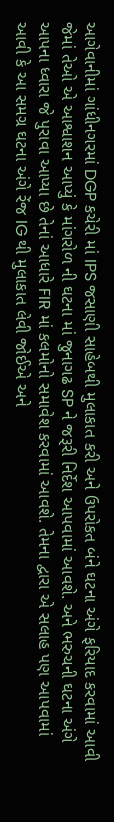આગેવાનીમાં ગાંધીનગરમાં DGP કચેરી માં IPS જસાણી સાહેબથી મુલાકાત કરી અને ઉપરોકત બંને ઘટના અંગે ફરિયાદ કરવામાં આવી જેમાં તેઓ એ આશ્વાશન આપ્યું કે માંગરોળ ની ઘટના માં જુનાગઢ SP ને જરૂરી નિર્દેશ આપવામાં આવશે. અને ભરુચની ઘટના અંગે આપના ધ્વારા જે પુરાવા આપ્યા છે તેનાં આધારે FIR માં કલમોનો સમાવેશ કરવામાં આવશે. તેમના દ્વારા એ સલાહ પણ આપવામાં આવી કે આ સમગ્ર ઘટના અંગે રેંજ IG થી મુલાકાત લેવી જોઈએ અને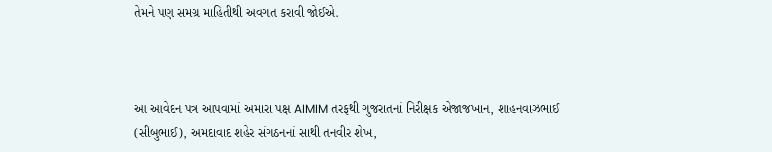તેમને પણ સમગ્ર માહિતીથી અવગત કરાવી જોઈએ.



આ આવેદન પત્ર આપવામાં અમારા પક્ષ AIMIM તરફથી ગુજરાતનાં નિરીક્ષક એજાજખાન, શાહનવાઝભાઈ (સીબુભાઈ), અમદાવાદ શહેર સંગઠનનાં સાથી તનવીર શેખ,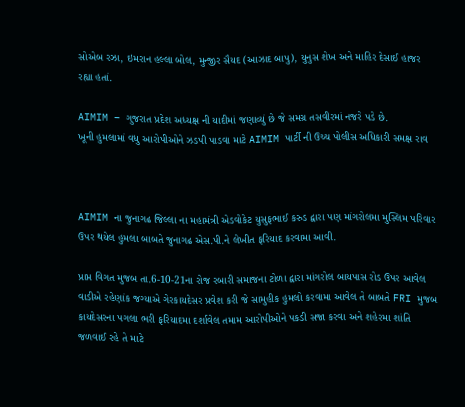સોએબ રઝા, ઇમરાન હલ્લા બોલ, મુન્જીર સૈયદ (આઝાદ બાપુ), યુનુસ શેખ અને માહિર દેસાઈ હાજર રહ્યા હતાં.

AIMIM – ગુજરાત પ્રદેશ અધ્યક્ષ ની યાદીમાં જણાવ્યું છે જે સમગ્ર તસવીરમાં નજરે પડે છે.                                    ખૂની હુમલામાં વધુ આરોપીઓને ઝડપી પાડવા માટે AIMIM પાર્ટી ની ઉચ્ચ પોલીસ અધિકારી સમક્ષ રાવ



AIMIM ના જુનાગઢ જિલ્લા ના મહામંત્રી એડવોકેટ યુસુફભાઈ કરુડ દ્વારા પણ માંગરોલમા મુસ્લિમ પરિવાર ઉપર થયેલ હુમલા બાબતે જુનાગઢ એસ.પી.ને લેખીત ફરિયાદ કરવામા આવી.

પ્રાપ્ત વિગત મુજબ તા.6-10-21ના રોજ રબારી સમાજના ટોળા દ્વારા માંગરોલ બાયપાસ રોડ ઉપર આવેલ વાડીએ રહેણાંક જગ્યાએ ગેરકાયદેસર પ્રવેશ કરી જે સામુહીક હુમલો કરવામા આવેલ તે બાબતે FRI મુજબ કાયદેસરના પગલા ભરી ફરિયાદમા દર્શાવેલ તમામ આરોપીઓને પકડી સજા કરવા અને શહેરમા શાંતિ જળવાઈ રહે તે માટે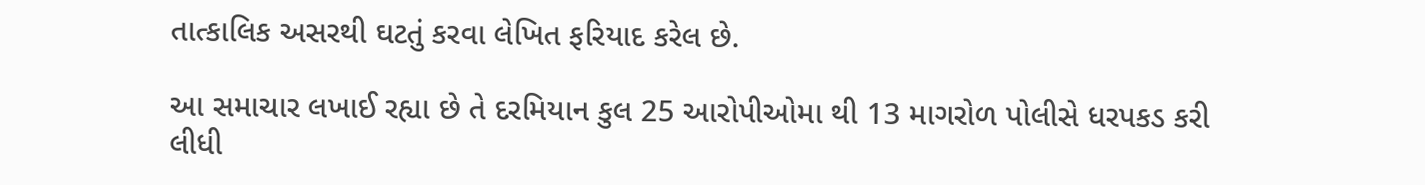તાત્કાલિક અસરથી ઘટતું કરવા લેખિત ફરિયાદ કરેલ છે.

આ સમાચાર લખાઈ રહ્યા છે તે દરમિયાન કુલ 25 આરોપીઓમા થી 13 માગરોળ પોલીસે ધરપકડ કરી લીધી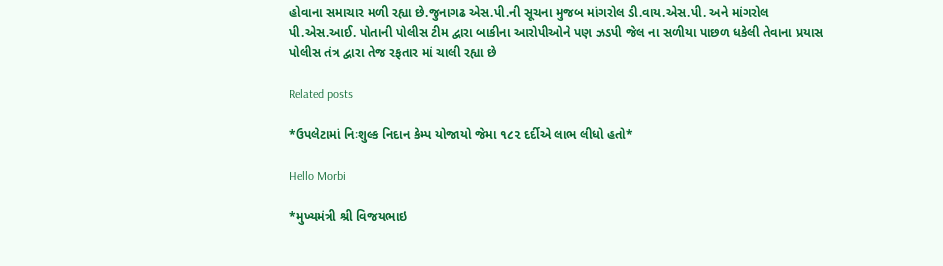હોવાના સમાચાર મળી રહ્યા છે.જુનાગઢ એસ.પી.ની સૂચના મુજબ માંગરોલ ડી.વાય.એસ.પી. અને માંગરોલ પી.એસ.આઈ. પોતાની પોલીસ ટીમ દ્વારા બાકીના આરોપીઓને પણ ઝડપી જેલ ના સળીયા પાછળ ધકેલી તેવાના પ્રયાસ પોલીસ તંત્ર દ્વારા તેજ રફતાર માં ચાલી રહ્યા છે

Related posts

*ઉપલેટામાં નિઃશુલ્ક નિદાન કેમ્પ યોજાયો જેમા ૧૮૨ દર્દીએ લાભ લીધો હતો*

Hello Morbi

*મુખ્યમંત્રી શ્રી વિજયભાઇ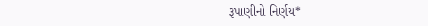રૂપાણીનો નિર્ણય*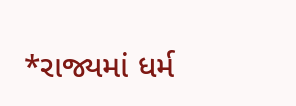*રાજ્યમાં ધર્મ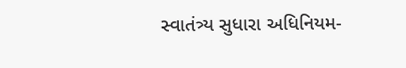સ્વાતંત્ર્ય સુધારા અધિનિયમ-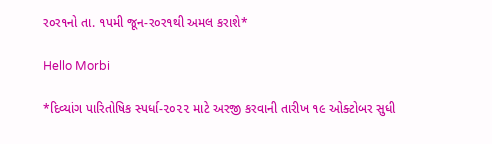ર૦ર૧નો તા. ૧પમી જૂન-ર૦ર૧થી અમલ કરાશે*

Hello Morbi

*દિવ્યાંગ પારિતોષિક સ્પર્ધા-૨૦૨૨ માટે અરજી કરવાની તારીખ ૧૯ ઓક્ટોબર સુધી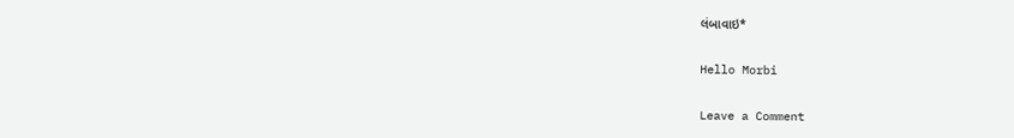લંબાવાઇ*

Hello Morbi

Leave a Comment